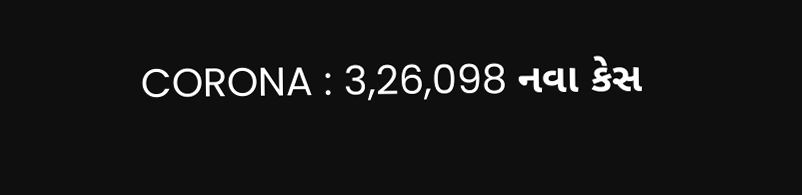CORONA : 3,26,098 નવા કેસ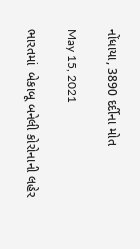નોંધાયા, 3890 દર્દીના મોત

May 15, 2021

ભારતમાં  બેકાબૂ બનેલી કોરોનાની લહેર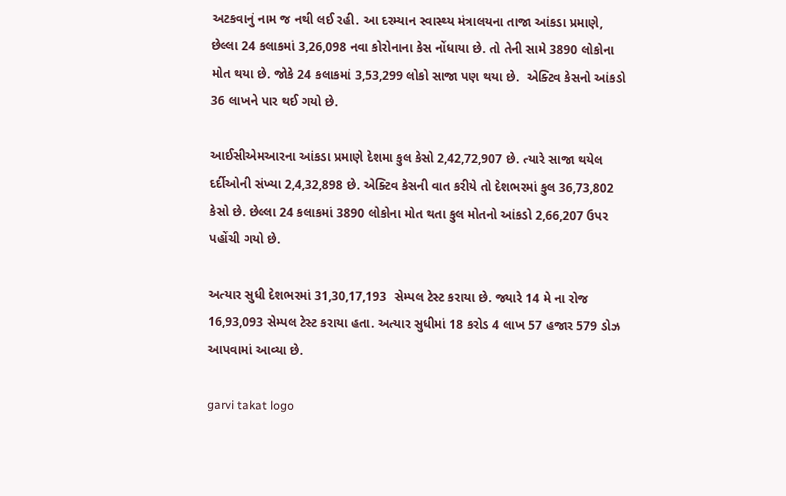અટકવાનું નામ જ નથી લઈ રહી. આ દરમ્યાન સ્વાસ્થ્ય મંત્રાલયના તાજા આંકડા પ્રમાણે, છેલ્લા 24 કલાકમાં 3,26,098 નવા કોરોનાના કેસ નોંધાયા છે. તો તેની સામે 3890 લોકોના મોત થયા છે. જોકે 24 કલાકમાં 3,53,299 લોકો સાજા પણ થયા છે.  એક્ટિવ કેસનો આંકડો 36 લાખને પાર થઈ ગયો છે.

આઈસીએમઆરના આંકડા પ્રમાણે દેશમા કુલ કેસો 2,42,72,907 છે. ત્યારે સાજા થયેલ દર્દીઓની સંખ્યા 2,4,32,898 છે. એક્ટિવ કેસની વાત કરીયે તો દેશભરમાં કુલ 36,73,802 કેસો છે. છેલ્લા 24 કલાકમાં 3890 લોકોના મોત થતા કુલ મોતનો આંકડો 2,66,207 ઉપર પહોંચી ગયો છે.

અત્યાર સુધી દેશભરમાં 31,30,17,193  સેમ્પલ ટેસ્ટ કરાયા છે. જ્યારે 14 મે ના રોજ 16,93,093 સેમ્પલ ટેસ્ટ કરાયા હતા. અત્યાર સુધીમાં 18 કરોડ 4 લાખ 57 હજાર 579 ડોઝ આપવામાં આવ્યા છે.

garvi takat logo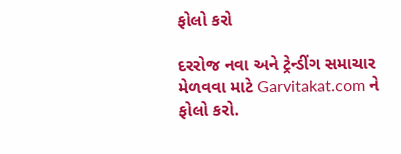ફોલો કરો

દરરોજ નવા અને ટ્રેન્ડીંગ સમાચાર મેળવવા માટે Garvitakat.com ને ફોલો કરો.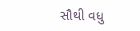સૌથી વધુ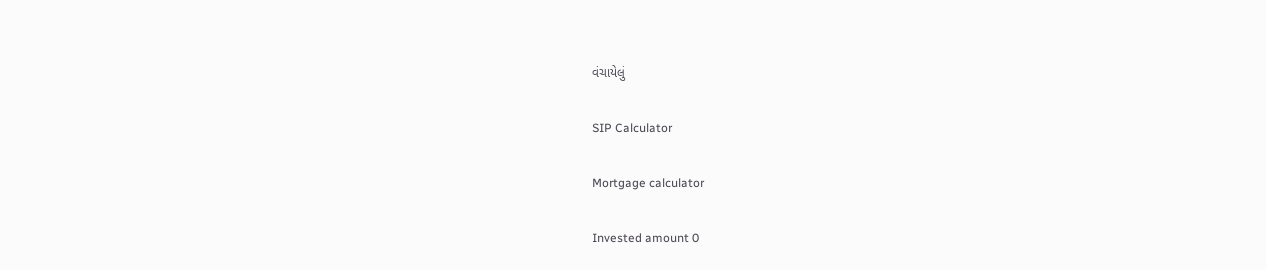વંચાયેલું

SIP Calculator

Mortgage calculator

Invested amount 0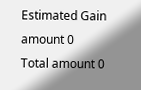Estimated Gain amount 0
Total amount 0